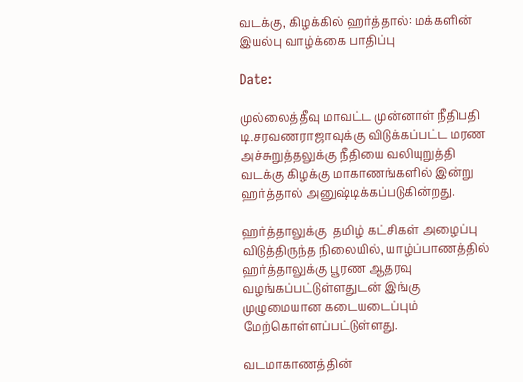வடக்கு, கிழக்கில் ஹர்த்தால்: மக்களின் இயல்பு வாழ்க்கை பாதிப்பு

Date:

முல்லைத்தீவு மாவட்ட முன்னாள் நீதிபதி டி.சரவணராஜாவுக்கு விடுக்கப்பட்ட மரண அச்சுறுத்தலுக்கு நீதியை வலியுறுத்தி வடக்கு கிழக்கு மாகாணங்களில் இன்று ஹர்த்தால் அனுஷ்டிக்கப்படுகின்றது.

ஹர்த்தாலுக்கு  தமிழ் கட்சிகள் அழைப்பு விடுத்திருந்த நிலையில், யாழ்ப்பாணத்தில் ஹர்த்தாலுக்கு பூரண ஆதரவு வழங்கப்பட்டுள்ளதுடன் இங்கு முழுமையான கடையடைப்பும் மேற்கொள்ளப்பட்டுள்ளது.

வடமாகாணத்தின்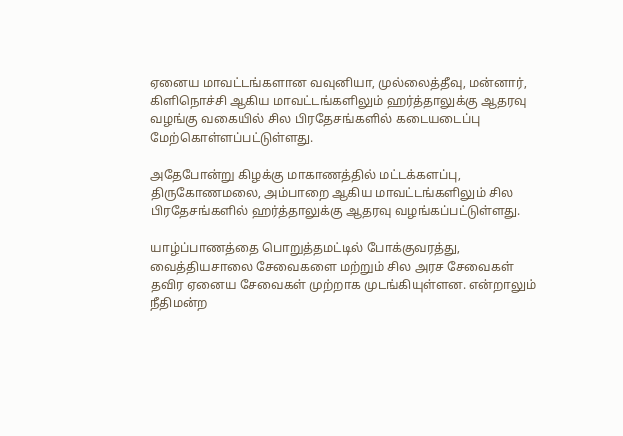ஏனைய மாவட்டங்களான வவுனியா, முல்லைத்தீவு, மன்னார், கிளிநொச்சி ஆகிய மாவட்டங்களிலும் ஹர்த்தாலுக்கு ஆதரவு வழங்கு வகையில் சில பிரதேசங்களில் கடையடைப்பு மேற்கொள்ளப்பட்டுள்ளது.

அதேபோன்று கிழக்கு மாகாணத்தில் மட்டக்களப்பு, திருகோணமலை, அம்பாறை ஆகிய மாவட்டங்களிலும் சில பிரதேசங்களில் ஹர்த்தாலுக்கு ஆதரவு வழங்கப்பட்டுள்ளது.

யாழ்ப்பாணத்தை பொறுத்தமட்டில் போக்குவரத்து, வைத்தியசாலை சேவைகளை மற்றும் சில அரச சேவைகள் தவிர ஏனைய சேவைகள் முற்றாக முடங்கியுள்ளன. என்றாலும் நீதிமன்ற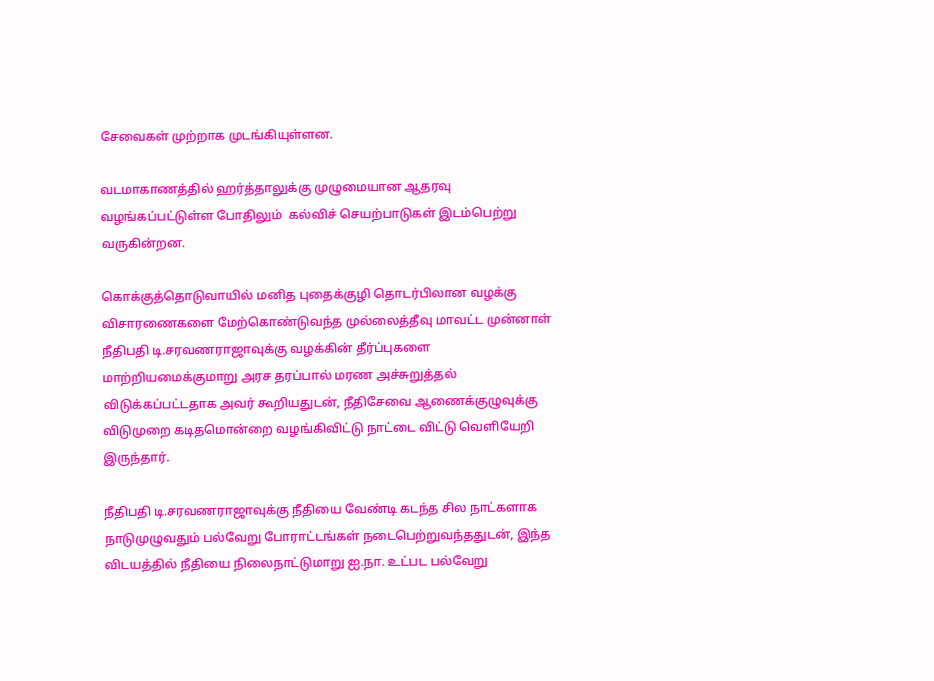சேவைகள் முற்றாக முடங்கியுள்ளன.

வடமாகாணத்தில் ஹர்த்தாலுக்கு முழுமையான ஆதரவு வழங்கப்பட்டுள்ள போதிலும்  கல்விச் செயற்பாடுகள் இடம்பெற்று வருகின்றன.

கொக்குத்தொடுவாயில் மனித புதைக்குழி தொடர்பிலான வழக்கு விசாரணைகளை மேற்கொண்டுவந்த முல்லைத்தீவு மாவட்ட முன்னாள் நீதிபதி டி.சரவணராஜாவுக்கு வழக்கின் தீர்ப்புகளை மாற்றியமைக்குமாறு அரச தரப்பால் மரண அச்சுறுத்தல் விடுக்கப்பட்டதாக அவர் கூறியதுடன், நீதிசேவை ஆணைக்குழுவுக்கு விடுமுறை கடிதமொன்றை வழங்கிவிட்டு நாட்டை விட்டு வெளியேறி இருந்தார்.

நீதிபதி டி.சரவணராஜாவுக்கு நீதியை வேண்டி கடந்த சில நாட்களாக நாடுமுழுவதும் பல்வேறு போராட்டங்கள் நடைபெற்றுவந்ததுடன், இந்த விடயத்தில் நீதியை நிலைநாட்டுமாறு ஐ.நா. உட்பட பல்வேறு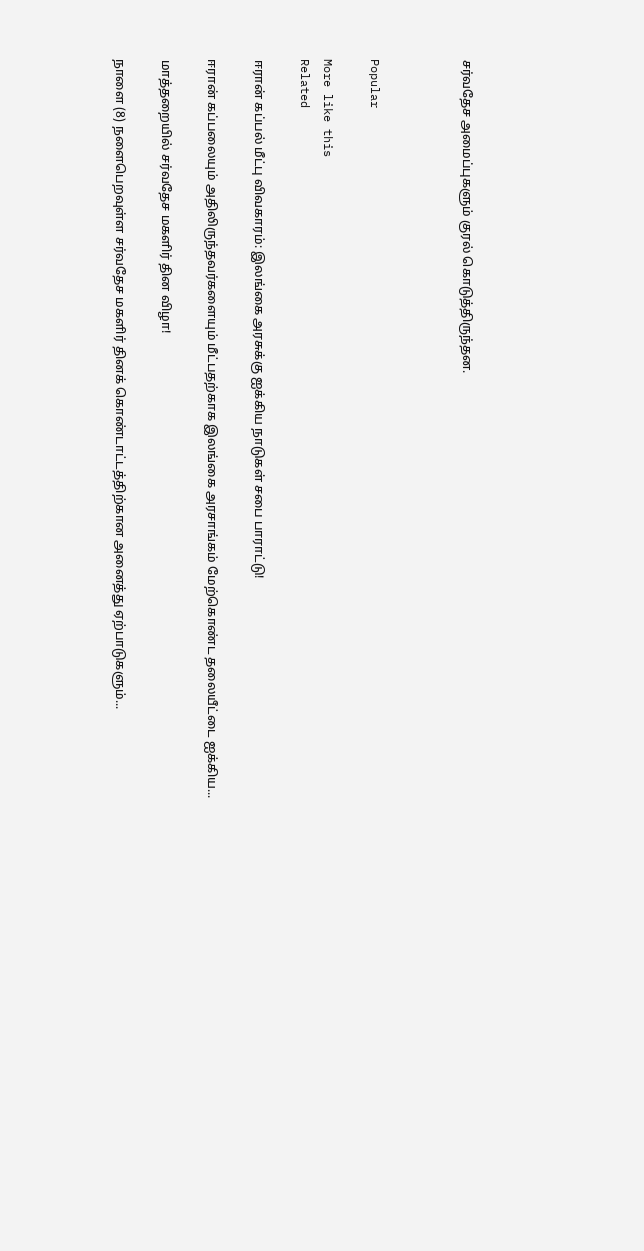சர்வதேச அமைப்புகளும் குரல் கொடுத்திருந்தன.



Popular

More like this
Related

ஈரான் கப்பல் மீட்பு விவகாரம்: இலங்கை அரசுக்கு ஐக்கிய நாடுகள் சபை பாராட்டு!

ஈரான் கப்பலையும் அதிலிருந்தவர்களையும் மீட்பதற்காக இலங்கை அரசாங்கம் மேற்கொண்ட தலையீட்டை ஐக்கிய...

மாத்தறையில் சர்வதேச மகளிர் தின விழா!

நாளை (8) நளைபெறவுள்ள சர்வதேச மகளிர் தினக் கொண்டாட்டத்திற்கான அனைத்து ஏற்பாடுகளும்...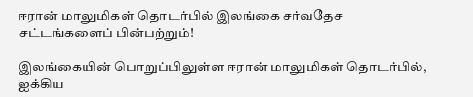ஈரான் மாலுமிகள் தொடர்பில் இலங்கை சர்வதேச சட்டங்களைப் பின்பற்றும்!

இலங்கையின் பொறுப்பிலுள்ள ஈரான் மாலுமிகள் தொடர்பில், ஐக்கிய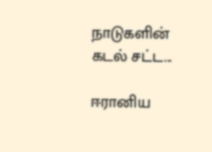நாடுகளின் கடல் சட்ட...

ஈரானிய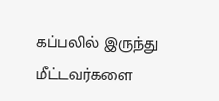கப்பலில் இருந்து மீட்டவர்களை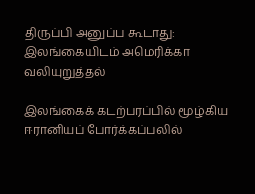திருப்பி அனுப்ப கூடாது: இலங்கையிடம் அமெரிக்கா வலியுறுத்தல்

இலங்கைக் கடற்பரப்பில் மூழ்கிய ஈரானியப் போர்க்கப்பலில்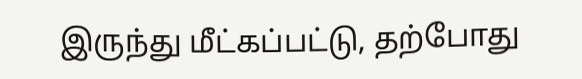இருந்து மீட்கப்பட்டு, தற்போது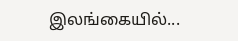இலங்கையில்...